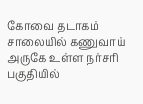கோவை தடாகம் சாலையில் கணுவாய் அருகே உள்ள நர்சரி பகுதியில்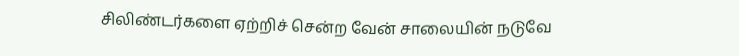சிலிண்டர்களை ஏற்றிச் சென்ற வேன் சாலையின் நடுவே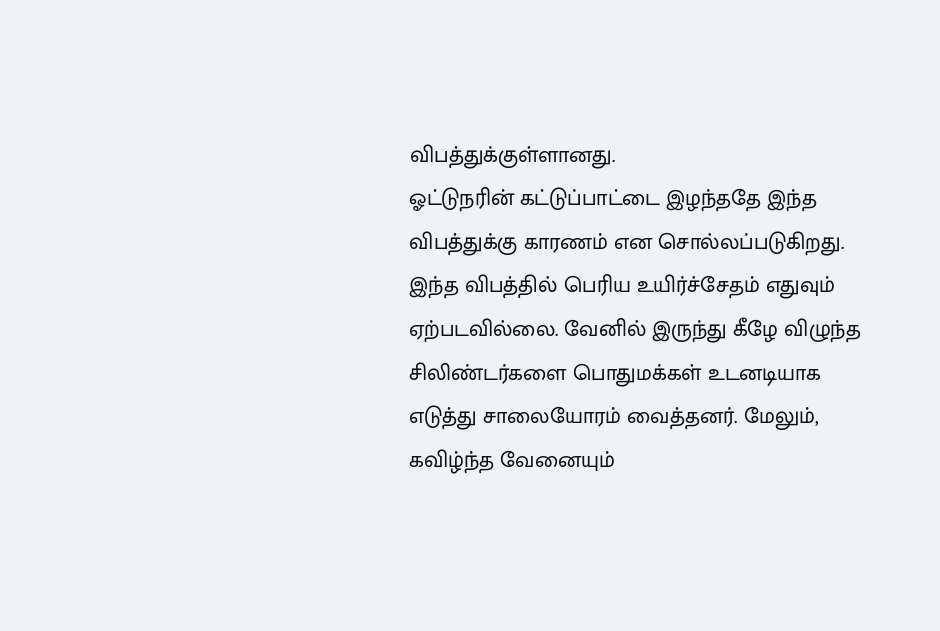விபத்துக்குள்ளானது.
ஓட்டுநரின் கட்டுப்பாட்டை இழந்ததே இந்த விபத்துக்கு காரணம் என சொல்லப்படுகிறது. இந்த விபத்தில் பெரிய உயிர்ச்சேதம் எதுவும் ஏற்படவில்லை. வேனில் இருந்து கீழே விழுந்த சிலிண்டர்களை பொதுமக்கள் உடனடியாக எடுத்து சாலையோரம் வைத்தனர். மேலும், கவிழ்ந்த வேனையும்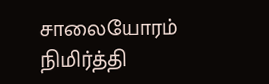சாலையோரம் நிமிர்த்தி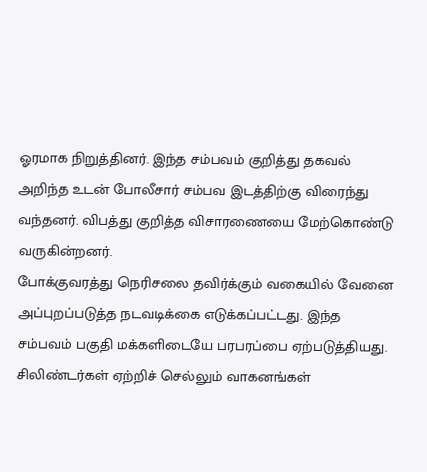ஓரமாக நிறுத்தினர். இந்த சம்பவம் குறித்து தகவல் அறிந்த உடன் போலீசார் சம்பவ இடத்திற்கு விரைந்து வந்தனர். விபத்து குறித்த விசாரணையை மேற்கொண்டு வருகின்றனர்.
போக்குவரத்து நெரிசலை தவிர்க்கும் வகையில் வேனை அப்புறப்படுத்த நடவடிக்கை எடுக்கப்பட்டது. இந்த சம்பவம் பகுதி மக்களிடையே பரபரப்பை ஏற்படுத்தியது. சிலிண்டர்கள் ஏற்றிச் செல்லும் வாகனங்கள்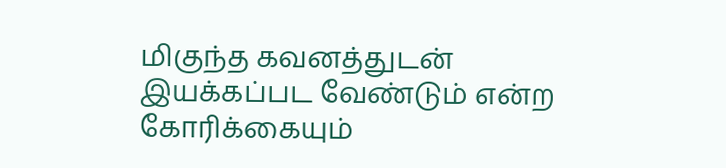மிகுந்த கவனத்துடன் இயக்கப்பட வேண்டும் என்ற கோரிக்கையும்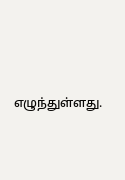எழுந்துள்ளது.